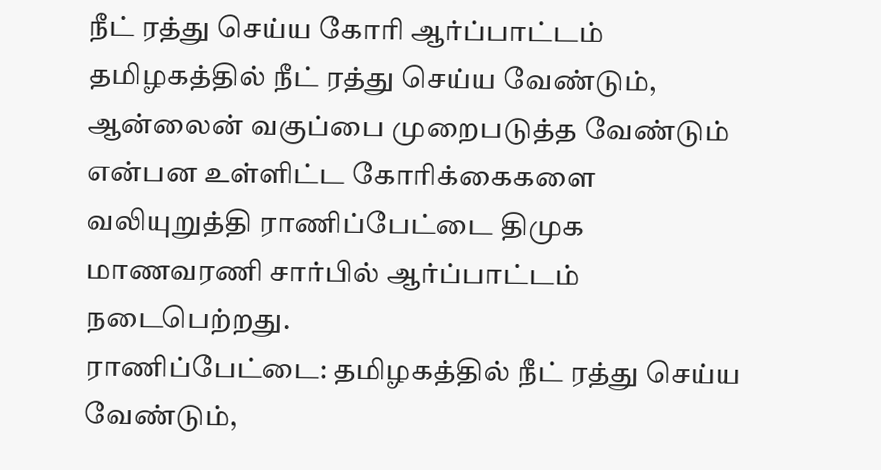நீட் ரத்து செய்ய கோரி ஆர்ப்பாட்டம்
தமிழகத்தில் நீட் ரத்து செய்ய வேண்டும், ஆன்லைன் வகுப்பை முறைபடுத்த வேண்டும் என்பன உள்ளிட்ட கோரிக்கைகளை வலியுறுத்தி ராணிப்பேட்டை திமுக மாணவரணி சார்பில் ஆர்ப்பாட்டம் நடைபெற்றது.
ராணிப்பேட்டை: தமிழகத்தில் நீட் ரத்து செய்ய வேண்டும்,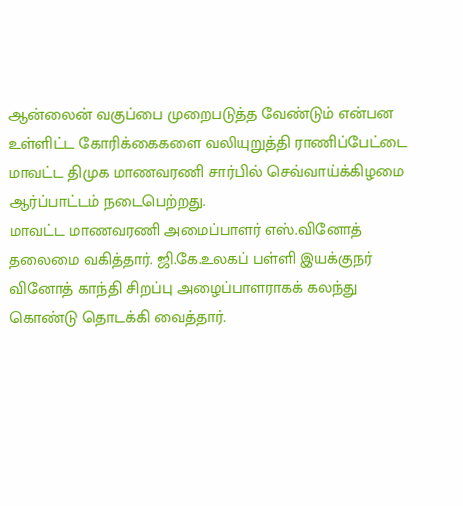ஆன்லைன் வகுப்பை முறைபடுத்த வேண்டும் என்பன உள்ளிட்ட கோரிக்கைகளை வலியுறுத்தி ராணிப்பேட்டை மாவட்ட திமுக மாணவரணி சார்பில் செவ்வாய்க்கிழமை ஆர்ப்பாட்டம் நடைபெற்றது.
மாவட்ட மாணவரணி அமைப்பாளர் எஸ்.வினோத் தலைமை வகித்தார். ஜி.கே.உலகப் பள்ளி இயக்குநர் வினோத் காந்தி சிறப்பு அழைப்பாளராகக் கலந்து கொண்டு தொடக்கி வைத்தார்.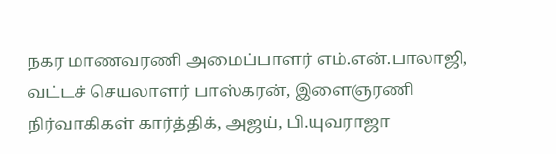நகர மாணவரணி அமைப்பாளர் எம்.என்.பாலாஜி, வட்டச் செயலாளர் பாஸ்கரன், இளைஞரணி நிர்வாகிகள் கார்த்திக், அஜய், பி.யுவராஜா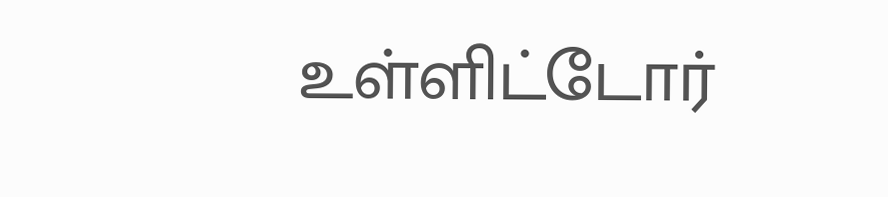உள்ளிட்டோர்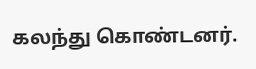கலந்து கொண்டனர்.